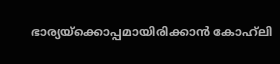ഭാര്യയ്‌ക്കൊപ്പമായിരിക്കാന്‍ കോഹ്‌ലി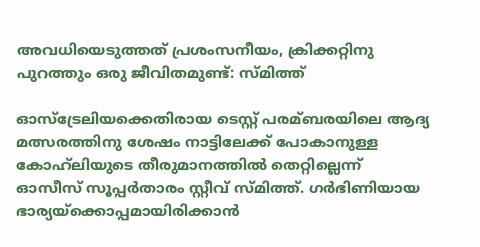അവധിയെടുത്തത് പ്രശംസനീയം, ക്രിക്കറ്റിനു പുറത്തും ഒരു ജീവിതമുണ്ട്: സ്‌മിത്ത്

ഓസ്‌ട്രേലിയക്കെതിരായ ടെസ്റ്റ് പരമ്ബരയിലെ ആദ്യ മത്സരത്തിനു ശേഷം നാട്ടിലേക്ക് പോകാനുള്ള കോഹ്‌ലിയുടെ തീരുമാനത്തില്‍ തെറ്റില്ലെന്ന് ഓസീസ് സൂപ്പര്‍താരം സ്റ്റീവ് സ്‌മിത്ത്. ഗര്‍ഭിണിയായ ഭാര്യയ്‌ക്കൊപ്പമായിരിക്കാന്‍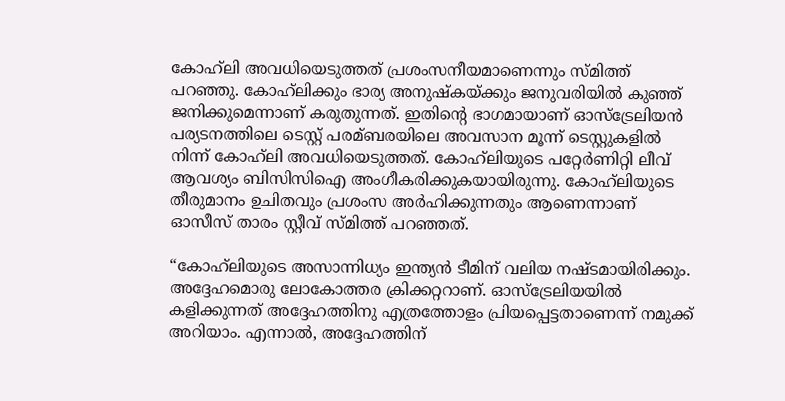കോഹ്‌ലി അവധിയെടുത്തത് പ്രശംസനീയമാണെന്നും സ്‌മിത്ത് പറഞ്ഞു. കോഹ്‌ലിക്കും ഭാര്യ അനുഷ്‌കയ്‌ക്കും ജനുവരിയില്‍ കുഞ്ഞ് ജനിക്കുമെന്നാണ് കരുതുന്നത്. ഇതിന്റെ ഭാഗമായാണ് ഓസ്‌ട്രേലിയന്‍ പര്യടനത്തിലെ ടെസ്റ്റ് പരമ്ബരയിലെ അവസാന മൂന്ന് ടെസ്റ്റുകളില്‍ നിന്ന് കോഹ്‌ലി അവധിയെടുത്തത്. കോഹ്‌ലിയുടെ പറ്റേര്‍ണിറ്റി ലീവ് ആവശ്യം ബിസിസിഐ അംഗീകരിക്കുകയായിരുന്നു. കോഹ്‌ലിയുടെ തീരുമാനം ഉചിതവും പ്രശംസ അര്‍ഹിക്കുന്നതും ആണെന്നാണ് ഓസീസ് താരം സ്റ്റീവ് സ്‌മിത്ത് പറഞ്ഞത്.

“കോഹ്‌ലിയുടെ അസാന്നിധ്യം ഇന്ത്യന്‍ ടീമിന് വലിയ നഷ്ടമായിരിക്കും. അദ്ദേഹമൊരു ലോകോത്തര ക്രിക്കറ്ററാണ്. ഓസ്‌ട്രേലിയയില്‍ കളിക്കുന്നത് അദ്ദേഹത്തിനു എത്രത്തോളം പ്രിയപ്പെട്ടതാണെന്ന് നമുക്ക് അറിയാം. എന്നാല്‍, അദ്ദേഹത്തിന്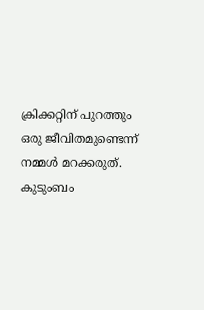ക്രിക്കറ്റിന് പുറത്തും ഒരു ജീവിതമുണ്ടെന്ന് നമ്മള്‍ മറക്കരുത്. കുടുംബം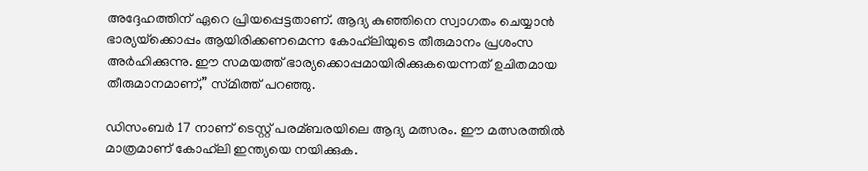അദ്ദേഹത്തിന് ഏറെ പ്രിയപ്പെട്ടതാണ്. ആദ്യ കുഞ്ഞിനെ സ്വാഗതം ചെയ്യാന്‍ ഭാര്യയ്‌ക്കൊപ്പം ആയിരിക്കണമെന്ന കോഹ്‌ലിയുടെ തീരുമാനം പ്രശംസ അര്‍ഹിക്കുന്നു. ഈ സമയത്ത് ഭാര്യക്കൊപ്പമായിരിക്കുകയെന്നത് ഉചിതമായ തീരുമാനമാണ്,” സ്‌മിത്ത് പറഞ്ഞു.

ഡിസംബര്‍ 17 നാണ് ടെസ്റ്റ് പരമ്ബരയിലെ ആദ്യ മത്സരം. ഈ മത്സരത്തില്‍ മാത്രമാണ് കോഹ്‌ലി ഇന്ത്യയെ നയിക്കുക.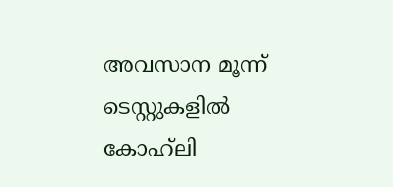അവസാന മൂന്ന് ടെസ്റ്റുകളില്‍ കോഹ്‌ലി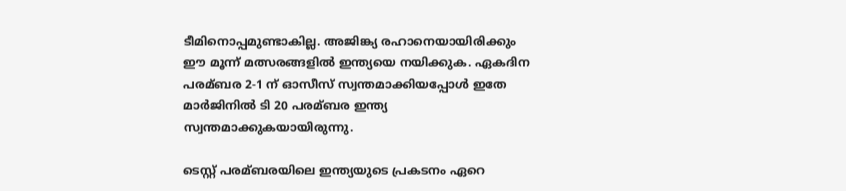ടീമിനൊപ്പമുണ്ടാകില്ല. അജിങ്ക്യ രഹാനെയായിരിക്കും ഈ മൂന്ന് മത്സരങ്ങളില്‍ ഇന്ത്യയെ നയിക്കുക. ഏകദിന പരമ്ബര 2-1 ന് ഓസീസ് സ്വന്തമാക്കിയപ്പോള്‍ ഇതേ മാര്‍ജിനില്‍ ടി 20 പരമ്ബര ഇന്ത്യ സ്വന്തമാക്കുകയായിരുന്നു.

ടെസ്റ്റ് പരമ്ബരയിലെ ഇന്ത്യയുടെ പ്രകടനം ഏറെ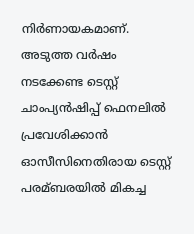നിര്‍ണായകമാണ്. അടുത്ത വര്‍ഷം നടക്കേണ്ട ടെസ്റ്റ് ചാംപ്യന്‍ഷിപ്പ് ഫെനലില്‍ പ്രവേശിക്കാന്‍ ഓസീസിനെതിരായ ടെസ്റ്റ് പരമ്ബരയില്‍ മികച്ച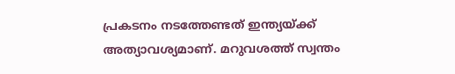പ്രകടനം നടത്തേണ്ടത് ഇന്ത്യയ്‌ക്ക് അത്യാവശ്യമാണ്. മറുവശത്ത് സ്വന്തം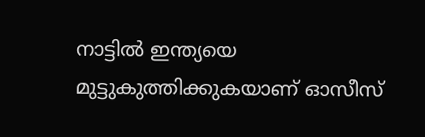നാട്ടില്‍ ഇന്ത്യയെ മുട്ടുകുത്തിക്കുകയാണ് ഓസീസ്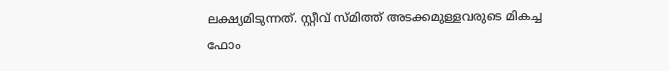ലക്ഷ്യമിടുന്നത്. സ്റ്റീവ് സ്‌മിത്ത് അടക്കമുള്ളവരുടെ മികച്ച ഫോം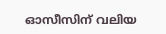ഓസീസിന് വലിയ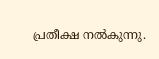പ്രതീക്ഷ നല്‍കുന്നു.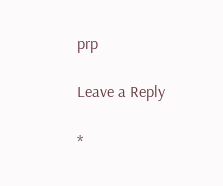prp

Leave a Reply

*